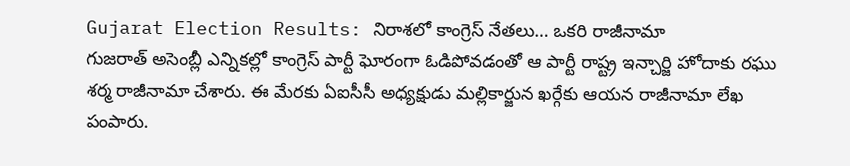Gujarat Election Results: నిరాశలో కాంగ్రెస్ నేతలు… ఒకరి రాజీనామా
గుజరాత్ అసెంబ్లీ ఎన్నికల్లో కాంగ్రెస్ పార్టీ ఘోరంగా ఓడిపోవడంతో ఆ పార్టీ రాష్ట్ర ఇన్చార్జి హోదాకు రఘు శర్మ రాజీనామా చేశారు. ఈ మేరకు ఏఐసీసీ అధ్యక్షుడు మల్లికార్జున ఖర్గేకు ఆయన రాజీనామా లేఖ పంపారు.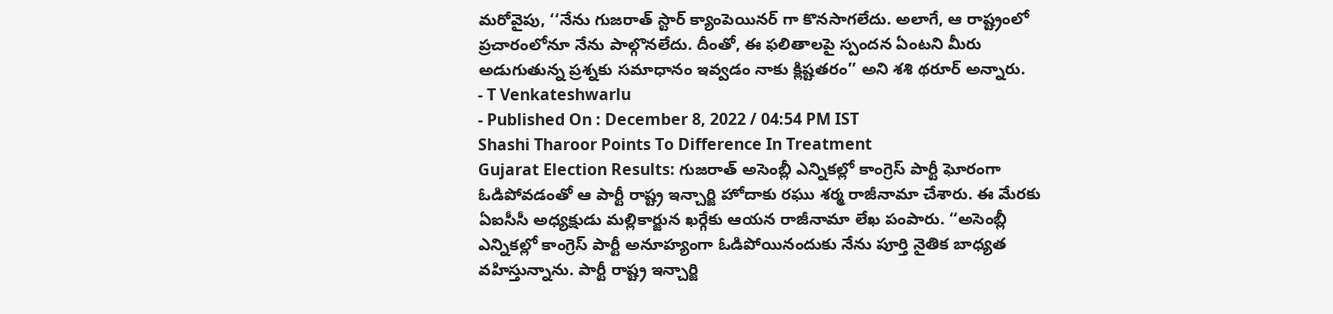మరోవైపు, ‘‘నేను గుజరాత్ స్టార్ క్యాంపెయినర్ గా కొనసాగలేదు. అలాగే, ఆ రాష్ట్రంలో ప్రచారంలోనూ నేను పాల్గొనలేదు. దీంతో, ఈ ఫలితాలపై స్పందన ఏంటని మీరు అడుగుతున్న ప్రశ్నకు సమాధానం ఇవ్వడం నాకు క్లిష్టతరం’’ అని శశి థరూర్ అన్నారు.
- T Venkateshwarlu
- Published On : December 8, 2022 / 04:54 PM IST
Shashi Tharoor Points To Difference In Treatment
Gujarat Election Results: గుజరాత్ అసెంబ్లీ ఎన్నికల్లో కాంగ్రెస్ పార్టీ ఘోరంగా ఓడిపోవడంతో ఆ పార్టీ రాష్ట్ర ఇన్చార్జి హోదాకు రఘు శర్మ రాజీనామా చేశారు. ఈ మేరకు ఏఐసీసీ అధ్యక్షుడు మల్లికార్జున ఖర్గేకు ఆయన రాజీనామా లేఖ పంపారు. ‘‘అసెంబ్లీ ఎన్నికల్లో కాంగ్రెస్ పార్టీ అనూహ్యంగా ఓడిపోయినందుకు నేను పూర్తి నైతిక బాధ్యత వహిస్తున్నాను. పార్టీ రాష్ట్ర ఇన్చార్జి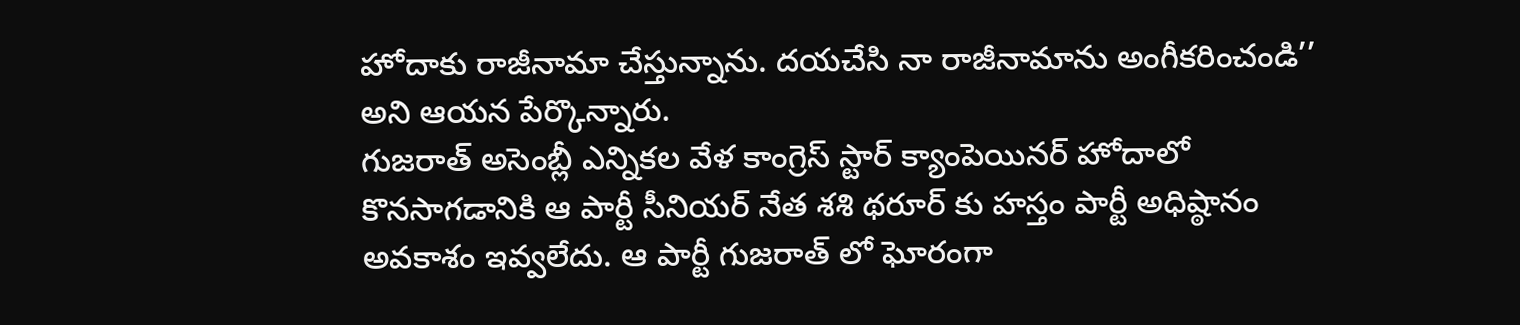హోదాకు రాజీనామా చేస్తున్నాను. దయచేసి నా రాజీనామాను అంగీకరించండి’’ అని ఆయన పేర్కొన్నారు.
గుజరాత్ అసెంబ్లీ ఎన్నికల వేళ కాంగ్రెస్ స్టార్ క్యాంపెయినర్ హోదాలో కొనసాగడానికి ఆ పార్టీ సీనియర్ నేత శశి థరూర్ కు హస్తం పార్టీ అధిష్ఠానం అవకాశం ఇవ్వలేదు. ఆ పార్టీ గుజరాత్ లో ఘోరంగా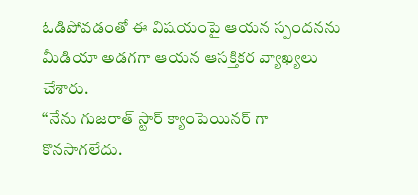ఓడిపోవడంతో ఈ విషయంపై ఆయన స్పందనను మీడియా అడగగా ఆయన ఆసక్తికర వ్యాఖ్యలు చేశారు.
‘‘నేను గుజరాత్ స్టార్ క్యాంపెయినర్ గా కొనసాగలేదు.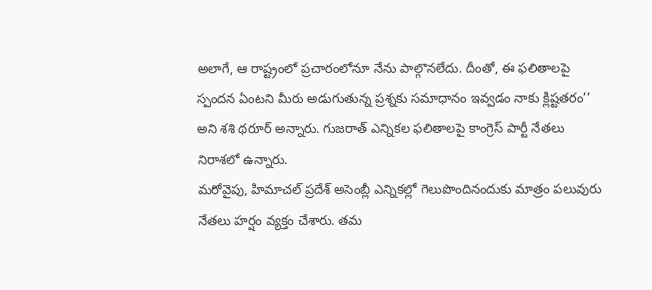అలాగే, ఆ రాష్ట్రంలో ప్రచారంలోనూ నేను పాల్గొనలేదు. దీంతో, ఈ ఫలితాలపై స్పందన ఏంటని మీరు అడుగుతున్న ప్రశ్నకు సమాధానం ఇవ్వడం నాకు క్లిష్టతరం’’ అని శశి థరూర్ అన్నారు. గుజరాత్ ఎన్నికల ఫలితాలపై కాంగ్రెస్ పార్టీ నేతలు నిరాశలో ఉన్నారు.
మరోవైపు, హిమాచల్ ప్రదేశ్ అసెంబ్లీ ఎన్నికల్లో గెలుపొందినందుకు మాత్రం పలువురు నేతలు హర్షం వ్యక్తం చేశారు. తమ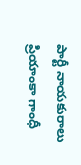పార్టీ నాయకురాలు ప్రియాంకా గాంధీ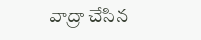వాద్రా చేసిన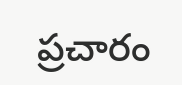ప్రచారం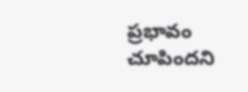ప్రభావం చూపిందని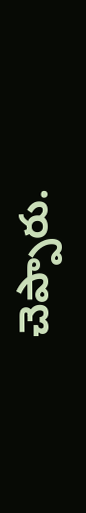చెప్పారు.